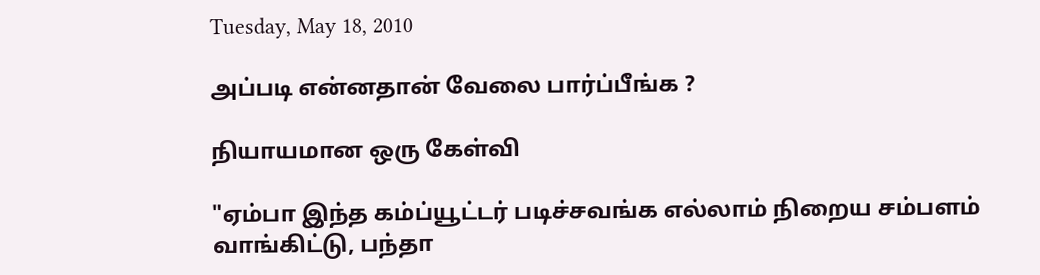Tuesday, May 18, 2010

அப்படி என்னதான் வேலை பார்ப்பீங்க ?

நியாயமான ஒரு கேள்வி

"ஏம்பா இந்த கம்ப்யூட்டர் படிச்சவங்க எல்லாம் நிறைய சம்பளம்
வாங்கிட்டு, பந்தா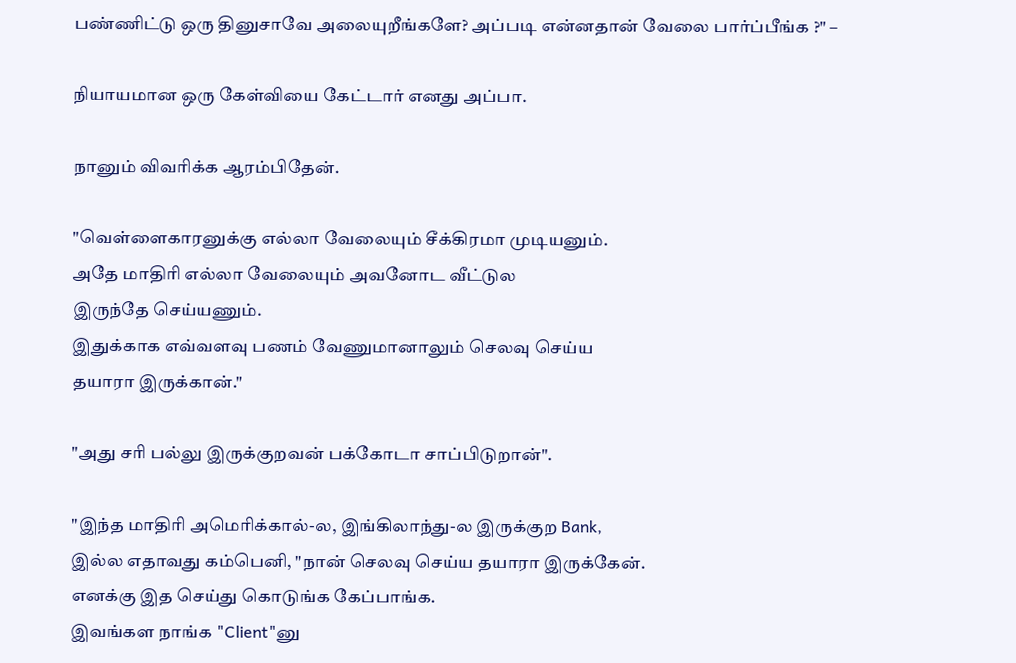பண்ணிட்டு ஒரு தினுசாவே அலையுறீங்களே? அப்படி என்னதான் வேலை பார்ப்பீங்க ?" –

நியாயமான ஒரு கேள்வியை கேட்டார் எனது அப்பா.

நானும் விவரிக்க ஆரம்பிதேன்.

"வெள்ளைகாரனுக்கு எல்லா வேலையும் சீக்கிரமா முடியனும்.
அதே மாதிரி எல்லா வேலையும் அவனோட வீட்டுல
இருந்தே செய்யணும்.
இதுக்காக எவ்வளவு பணம் வேணுமானாலும் செலவு செய்ய
தயாரா இருக்கான்."

"அது சரி பல்லு இருக்குறவன் பக்கோடா சாப்பிடுறான்".

"இந்த மாதிரி அமெரிக்கால்-ல, இங்கிலாந்து-ல இருக்குற Bank,
இல்ல எதாவது கம்பெனி, "நான் செலவு செய்ய தயாரா இருக்கேன்.
எனக்கு இத செய்து கொடுங்க கேப்பாங்க.
இவங்கள நாங்க "Client"னு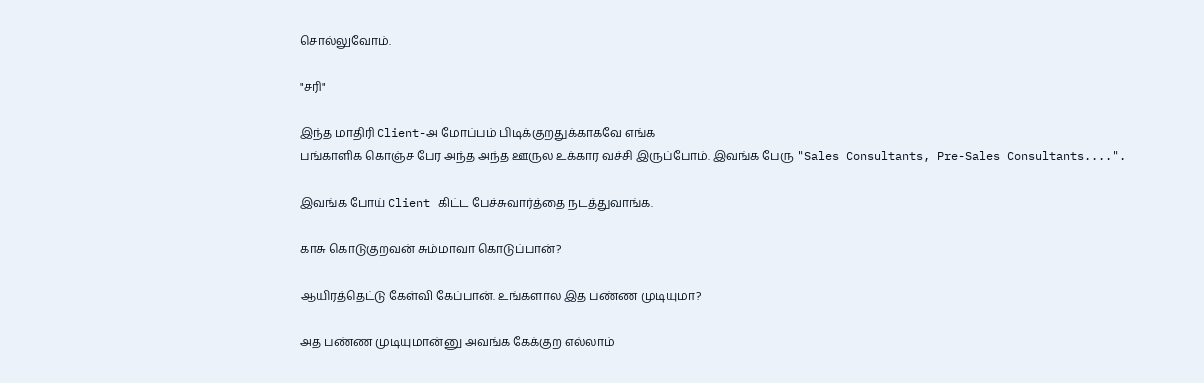சொல்லுவோம்.

"சரி"

இந்த மாதிரி Client-அ மோப்பம் பிடிக்குறதுக்காகவே எங்க
பங்காளிக கொஞ்ச பேர அந்த அந்த ஊருல உக்கார வச்சி இருப்போம். இவங்க பேரு "Sales Consultants, Pre-Sales Consultants....".

இவங்க போய் Client கிட்ட பேச்சுவார்த்தை நடத்துவாங்க.

காசு கொடுகுறவன் சும்மாவா கொடுப்பான்?

ஆயிரத்தெட்டு கேள்வி கேப்பான். உங்களால இத பண்ண முடியுமா?

அத பண்ண முடியுமான்னு அவங்க கேக்குற எல்லாம்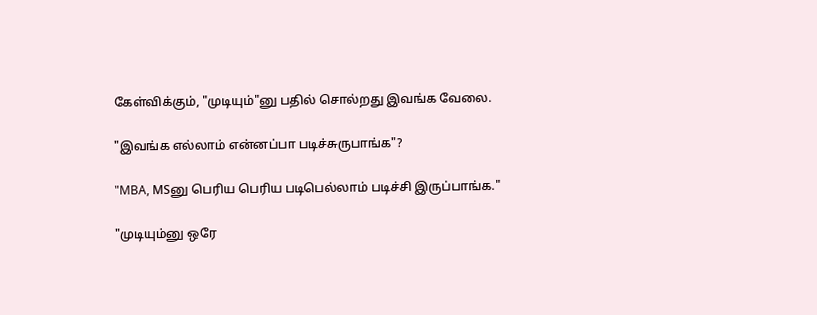கேள்விக்கும், "முடியும்"னு பதில் சொல்றது இவங்க வேலை.

"இவங்க எல்லாம் என்னப்பா படிச்சுருபாங்க"?

"MBA, MSனு பெரிய பெரிய படிபெல்லாம் படிச்சி இருப்பாங்க."

"முடியும்னு ஒரே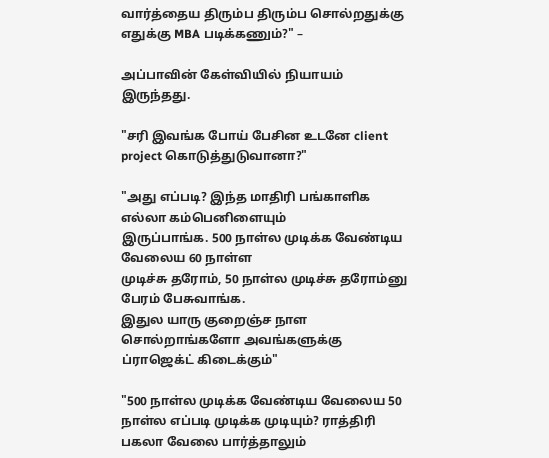வார்த்தைய திரும்ப திரும்ப சொல்றதுக்கு
எதுக்கு MBA படிக்கணும்?" –

அப்பாவின் கேள்வியில் நியாயம் இருந்தது.

"சரி இவங்க போய் பேசின உடனே client project கொடுத்துடுவானா?"

"அது எப்படி? இந்த மாதிரி பங்காளிக எல்லா கம்பெனிளையும்
இருப்பாங்க. 500 நாள்ல முடிக்க வேண்டிய வேலைய 60 நாள்ள
முடிச்சு தரோம், 50 நாள்ல முடிச்சு தரோம்னு பேரம் பேசுவாங்க.
இதுல யாரு குறைஞ்ச நாள சொல்றாங்களோ அவங்களுக்கு
ப்ராஜெக்ட் கிடைக்கும்"

"500 நாள்ல முடிக்க வேண்டிய வேலைய 50
நாள்ல எப்படி முடிக்க முடியும்? ராத்திரி பகலா வேலை பார்த்தாலும்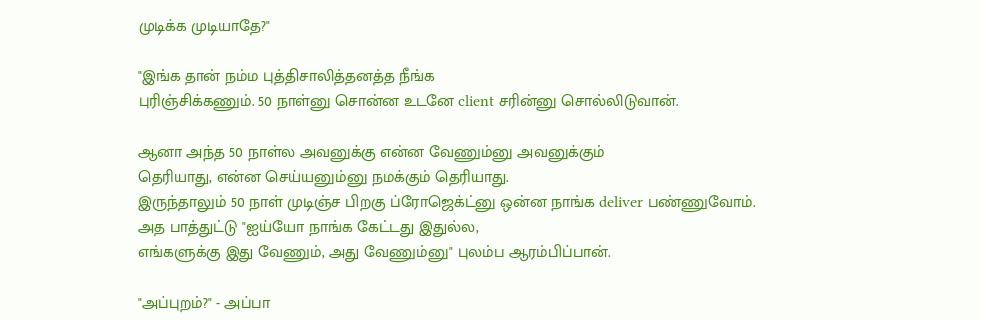முடிக்க முடியாதே?"

"இங்க தான் நம்ம புத்திசாலித்தனத்த நீங்க
புரிஞ்சிக்கணும். 50 நாள்னு சொன்ன உடனே client சரின்னு சொல்லிடுவான்.

ஆனா அந்த 50 நாள்ல அவனுக்கு என்ன வேணும்னு அவனுக்கும்
தெரியாது, என்ன செய்யனும்னு நமக்கும் தெரியாது.
இருந்தாலும் 50 நாள் முடிஞ்ச பிறகு ப்ரோஜெக்ட்னு ஒன்ன நாங்க deliver பண்ணுவோம்.
அத பாத்துட்டு "ஐய்யோ நாங்க கேட்டது இதுல்ல,
எங்களுக்கு இது வேணும், அது வேணும்னு" புலம்ப ஆரம்பிப்பான்.

"அப்புறம்?" - அப்பா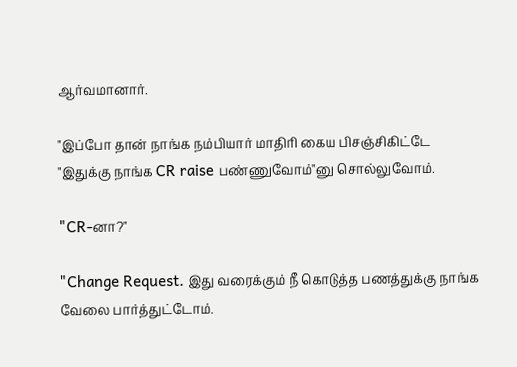ஆர்வமானார்.

"இப்போ தான் நாங்க நம்பியார் மாதிரி கைய பிசஞ்சிகிட்டே
"இதுக்கு நாங்க CR raise பண்ணுவோம்"னு சொல்லுவோம்.

"CR-னா?"

"Change Request. இது வரைக்கும் நீ கொடுத்த பணத்துக்கு நாங்க
வேலை பார்த்துட்டோம்.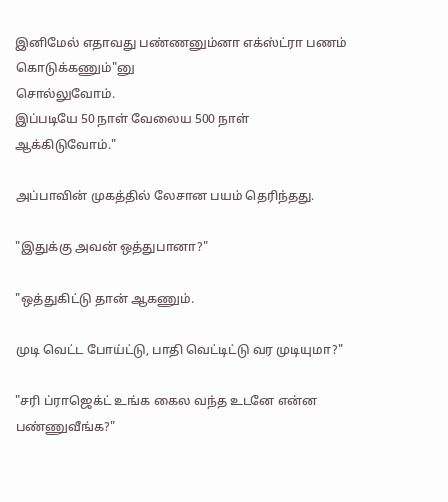இனிமேல் எதாவது பண்ணனும்னா எக்ஸ்ட்ரா பணம் கொடுக்கணும்"னு
சொல்லுவோம்.
இப்படியே 50 நாள் வேலைய 500 நாள் ஆக்கிடுவோம்."

அப்பாவின் முகத்தில் லேசான பயம் தெரிந்தது.

"இதுக்கு அவன் ஒத்துபானா?"

"ஒத்துகிட்டு தான் ஆகணும்.

முடி வெட்ட போய்ட்டு, பாதி வெட்டிட்டு வர முடியுமா?"

"சரி ப்ராஜெக்ட் உங்க கைல வந்த உடனே என்ன பண்ணுவீங்க?"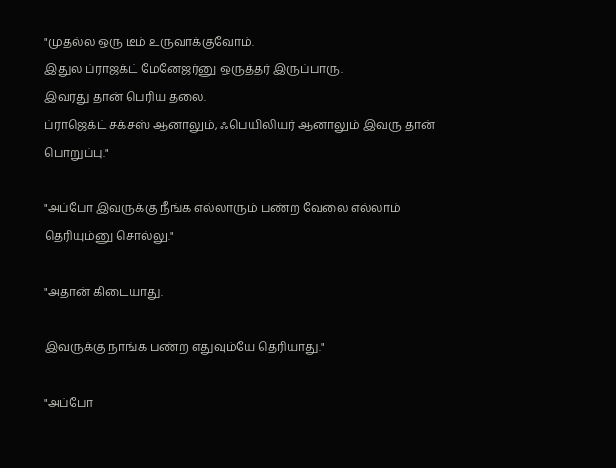"முதல்ல ஒரு டீம் உருவாக்குவோம்.
இதுல ப்ராஜக்ட் மேனேஜர்னு ஒருத்தர் இருப்பாரு.
இவரது தான் பெரிய தலை.
ப்ராஜெக்ட் சக்சஸ் ஆனாலும், ஃபெயிலியர் ஆனாலும் இவரு தான் பொறுப்பு."

"அப்போ இவருக்கு நீங்க எல்லாரும் பண்ற வேலை எல்லாம்
தெரியும்னு சொல்லு."

"அதான் கிடையாது.

இவருக்கு நாங்க பண்ற எதுவும்யே தெரியாது."

"அப்போ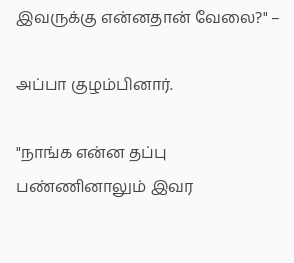இவருக்கு என்னதான் வேலை?" –

அப்பா குழம்பினார்.

"நாங்க என்ன தப்பு பண்ணினாலும் இவர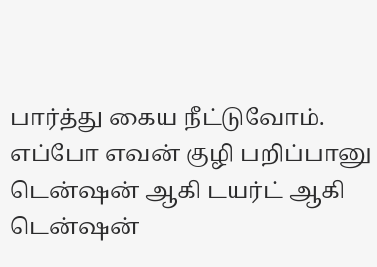பார்த்து கைய நீட்டுவோம். எப்போ எவன் குழி பறிப்பானு டென்ஷன் ஆகி டயர்ட் ஆகி டென்ஷன்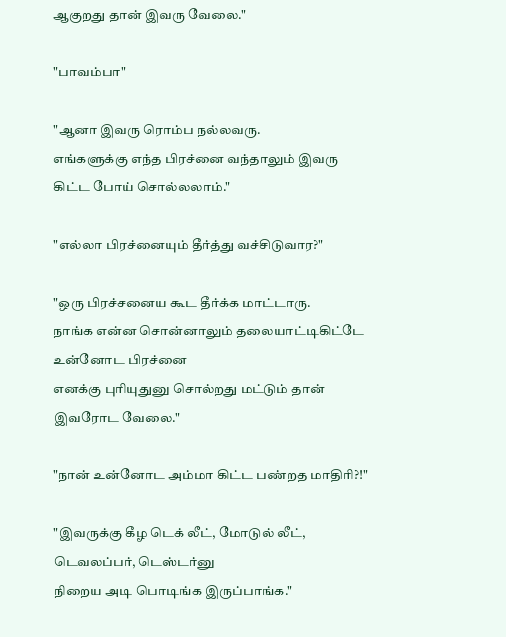ஆகுறது தான் இவரு வேலை."

"பாவம்பா"

"ஆனா இவரு ரொம்ப நல்லவரு.
எங்களுக்கு எந்த பிரச்னை வந்தாலும் இவரு கிட்ட போய் சொல்லலாம்."

"எல்லா பிரச்னையும் தீர்த்து வச்சிடுவார?"

"ஒரு பிரச்சனைய கூட தீர்க்க மாட்டாரு.
நாங்க என்ன சொன்னாலும் தலையாட்டிகிட்டே உன்னோட பிரச்னை
எனக்கு புரியுதுனு சொல்றது மட்டும் தான் இவரோட வேலை."

"நான் உன்னோட அம்மா கிட்ட பண்றத மாதிரி?!"

"இவருக்கு கீழ டெக் லீட், மோடுல் லீட், டெவலப்பர், டெஸ்டர்னு
நிறைய அடி பொடிங்க இருப்பாங்க."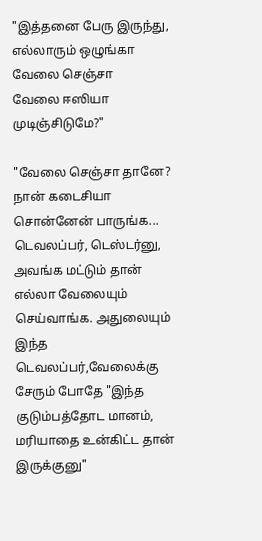"இத்தனை பேரு இருந்து, எல்லாரும் ஒழுங்கா வேலை செஞ்சா
வேலை ஈஸியா முடிஞ்சிடுமே?"

"வேலை செஞ்சா தானே?
நான் கடைசியா சொன்னேன் பாருங்க...
டெவலப்பர், டெஸ்டர்னு, அவங்க மட்டும் தான் எல்லா வேலையும் செய்வாங்க. அதுலையும் இந்த டெவலப்பர்,வேலைக்கு சேரும் போதே "இந்த குடும்பத்தோட மானம், மரியாதை உன்கிட்ட தான் இருக்குனு"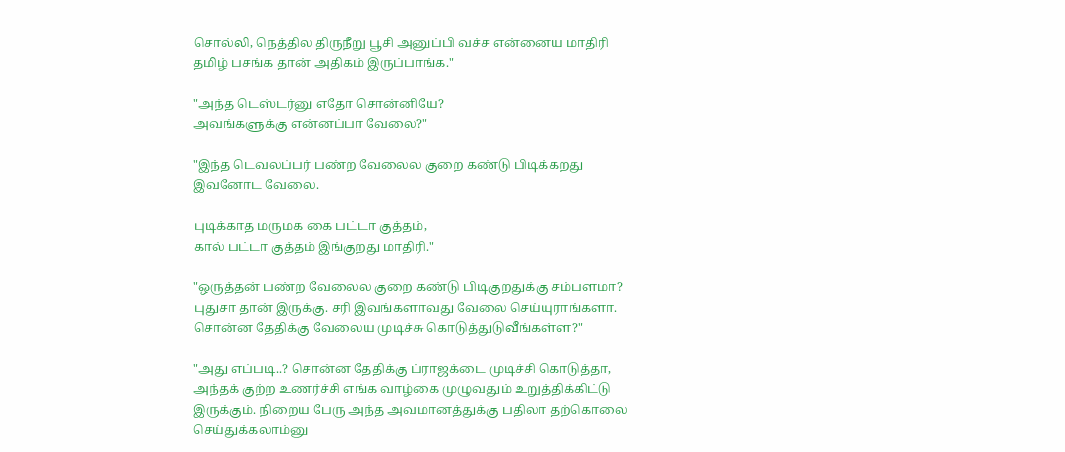சொல்லி, நெத்தில திருநீறு பூசி அனுப்பி வச்ச என்னைய மாதிரி
தமிழ் பசங்க தான் அதிகம் இருப்பாங்க."

"அந்த டெஸ்டர்னு எதோ சொன்னியே?
அவங்களுக்கு என்னப்பா வேலை?"

"இந்த டெவலப்பர் பண்ற வேலைல குறை கண்டு பிடிக்கறது
இவனோட வேலை.

புடிக்காத மருமக கை பட்டா குத்தம்,
கால் பட்டா குத்தம் இங்குறது மாதிரி."

"ஒருத்தன் பண்ற வேலைல குறை கண்டு பிடிகுறதுக்கு சம்பளமா?
புதுசா தான் இருக்கு. சரி இவங்களாவது வேலை செய்யுராங்களா.
சொன்ன தேதிக்கு வேலைய முடிச்சு கொடுத்துடுவீங்கள்ள?"

"அது எப்படி..? சொன்ன தேதிக்கு ப்ராஜக்டை முடிச்சி கொடுத்தா,
அந்தக் குற்ற உணர்ச்சி எங்க வாழ்கை முழுவதும் உறுத்திக்கிட்டு
இருக்கும். நிறைய பேரு அந்த அவமானத்துக்கு பதிலா தற்கொலை
செய்துக்கலாம்னு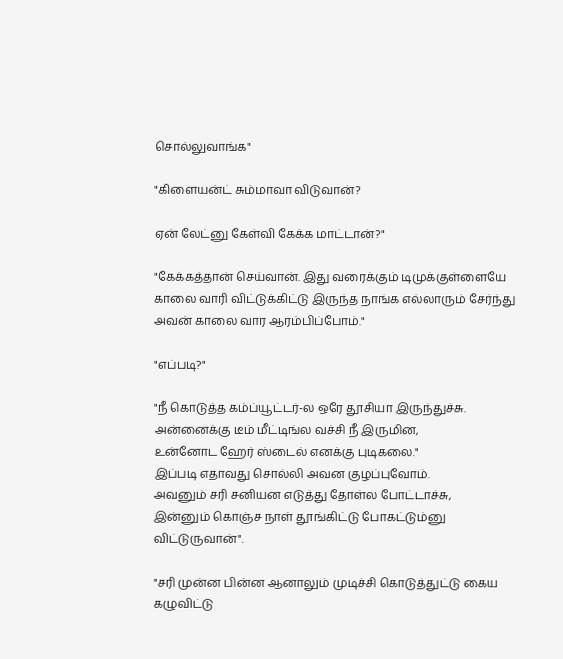சொல்லுவாங்க"

"கிளையன்ட் சும்மாவா விடுவான்?

ஏன் லேட்னு கேள்வி கேக்க மாட்டான்?"

"கேக்கத்தான் செய்வான். இது வரைக்கும் டிமுக்குள்ளையே
காலை வாரி விட்டுக்கிட்டு இருந்த நாங்க எல்லாரும் சேர்ந்து அவன் காலை வார ஆரம்பிப்போம்."

"எப்படி?"

"நீ கொடுத்த கம்ப்யூட்டர்-ல ஒரே தூசியா இருந்துச்சு.
அன்னைக்கு டீம் மீட்டிங்ல வச்சி நீ இருமின,
உன்னோட ஹேர் ஸ்டைல் எனக்கு புடிகலை."
இப்படி எதாவது சொல்லி அவன குழப்புவோம்.
அவனும் சரி சனியன எடுத்து தோள்ல போட்டாச்சு,
இன்னும் கொஞ்ச நாள் தூங்கிட்டு போகட்டும்னு விட்டுருவான்".

"சரி முன்ன பின்ன ஆனாலும் முடிச்சி கொடுத்துட்டு கைய
கழுவிட்டு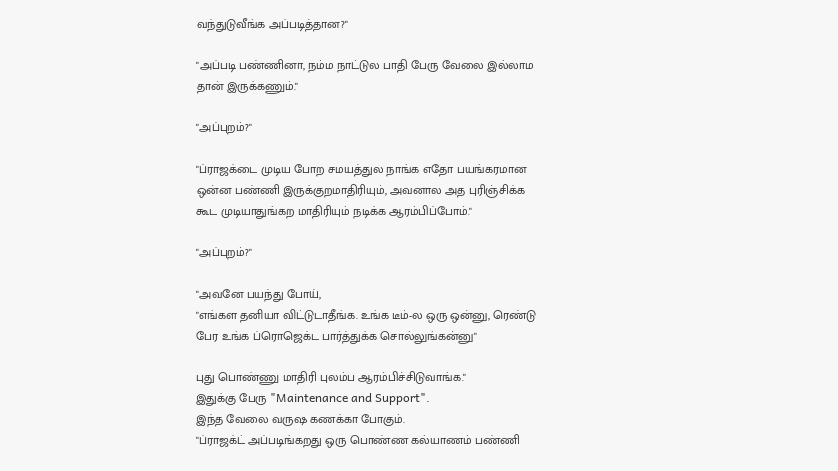வந்துடுவீங்க அப்படித்தான?"

"அப்படி பண்ணினா, நம்ம நாட்டுல பாதி பேரு வேலை இல்லாம
தான் இருக்கணும்."

"அப்புறம்?"

"ப்ராஜக்டை முடிய போற சமயத்துல நாங்க எதோ பயங்கரமான
ஒன்ன பண்ணி இருக்குறமாதிரியும், அவனால அத புரிஞ்சிக்க
கூட முடியாதுங்கற மாதிரியும் நடிக்க ஆரம்பிப்போம்."

"அப்புறம்?"

"அவனே பயந்து போய்,
"எங்கள தனியா விட்டுடாதீங்க. உங்க டீம்-ல ஒரு ஒன்னு, ரெண்டு
பேர உங்க ப்ரொஜெக்ட பார்த்துக்க சொல்லுங்கன்னு"

புது பொண்ணு மாதிரி புலம்ப ஆரம்பிச்சிடுவாங்க."
இதுக்கு பேரு "Maintenance and Support".
இந்த வேலை வருஷ கணக்கா போகும்.
"ப்ராஜக்ட் அப்படிங்கறது ஒரு பொண்ண கல்யாணம் பண்ணி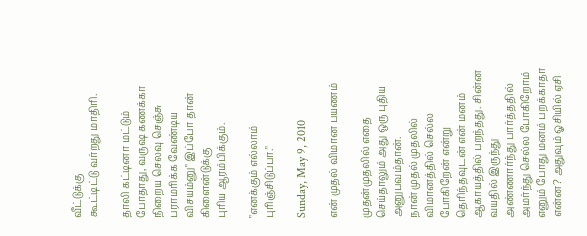வீட்டுக்கு
கூட்டிட்டு வர்றது மாதிரி.

தாலி கட்டினா மட்டும் போதாது, வருஷ கணக்கா நிறைய செலவு செஞ்சு பராமரிக்க வேண்டிய விசயம்னு" இப்போ தான் கிளைன்டுக்கு
புரிய ஆரம்பிக்கும்.

"எனக்கும் எல்லாம் புரிஞ்சிடுப்பா."

Sunday, May 9, 2010

என் முதல் விமான பயணம்

முதன்முதலில் எதை செய்தாலும் அது ஒரு புதிய அனுபவம்தான்.
நான் முதல் முதலில் விமானத்தில் செல்ல போகிறேன் என்று தெரிந்தவுடன் என் மனம் ஆகாயத்தில் பறந்தது. சின்ன வயதில் இருந்து அண்ணார்ந்து பார்த்ததில் அமர்ந்து செல்ல போகிறோம் எனும் போது மனம் பறக்காதா என்ன? அதுவும் ஓசியில் ஏசி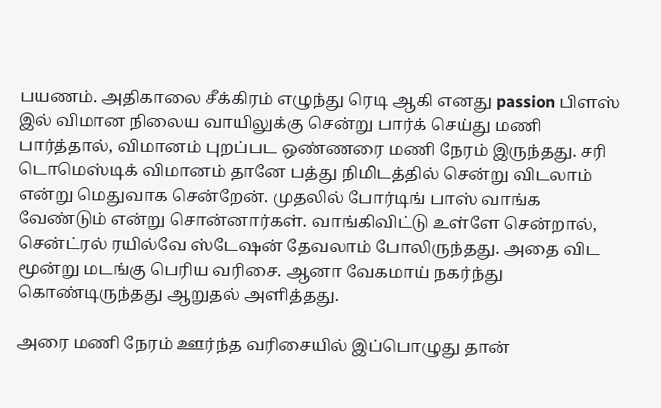பயணம். அதிகாலை சீக்கிரம் எழுந்து ரெடி ஆகி எனது passion பிளஸ் இல் விமான நிலைய வாயிலுக்கு சென்று பார்க் செய்து மணி பார்த்தால், விமானம் புறப்பட ஒண்ணரை மணி நேரம் இருந்தது. சரி டொமெஸ்டிக் விமானம் தானே பத்து நிமிடத்தில் சென்று விடலாம் என்று மெதுவாக சென்றேன். முதலில் போர்டிங் பாஸ் வாங்க வேண்டும் என்று சொன்னார்கள். வாங்கிவிட்டு உள்ளே சென்றால், சென்ட்ரல் ரயில்வே ஸ்டேஷன் தேவலாம் போலிருந்தது. அதை விட மூன்று மடங்கு பெரிய வரிசை. ஆனா வேகமாய் நகர்ந்து கொண்டிருந்தது ஆறுதல் அளித்தது.

அரை மணி நேரம் ஊர்ந்த வரிசையில் இப்பொழுது தான்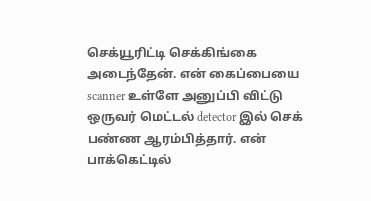செக்யூரிட்டி செக்கிங்கை அடைந்தேன். என் கைப்பையை scanner உள்ளே அனுப்பி விட்டு ஒருவர் மெட்டல் detector இல் செக் பண்ண ஆரம்பித்தார். என் பாக்கெட்டில்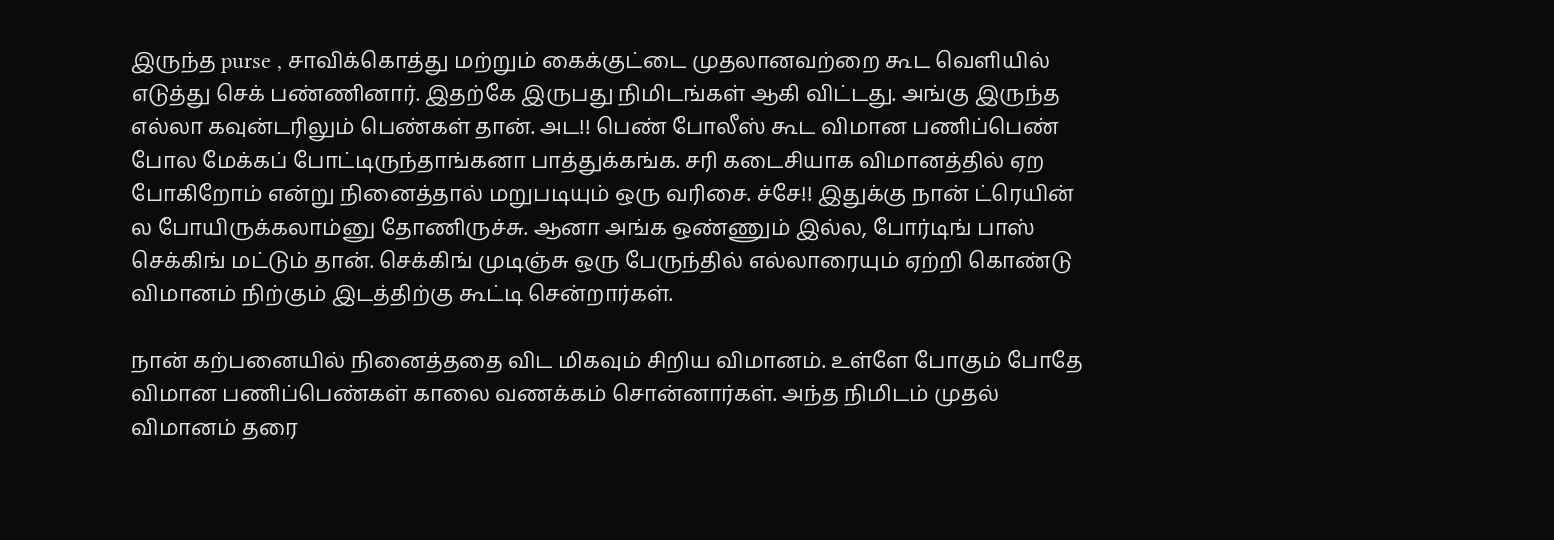இருந்த purse , சாவிக்கொத்து மற்றும் கைக்குட்டை முதலானவற்றை கூட வெளியில் எடுத்து செக் பண்ணினார். இதற்கே இருபது நிமிடங்கள் ஆகி விட்டது. அங்கு இருந்த எல்லா கவுன்டரிலும் பெண்கள் தான். அட!! பெண் போலீஸ் கூட விமான பணிப்பெண் போல மேக்கப் போட்டிருந்தாங்கனா பாத்துக்கங்க. சரி கடைசியாக விமானத்தில் ஏற போகிறோம் என்று நினைத்தால் மறுபடியும் ஒரு வரிசை. ச்சே!! இதுக்கு நான் ட்ரெயின் ல போயிருக்கலாம்னு தோணிருச்சு. ஆனா அங்க ஒண்ணும் இல்ல, போர்டிங் பாஸ் செக்கிங் மட்டும் தான். செக்கிங் முடிஞ்சு ஒரு பேருந்தில் எல்லாரையும் ஏற்றி கொண்டு விமானம் நிற்கும் இடத்திற்கு கூட்டி சென்றார்கள்.

நான் கற்பனையில் நினைத்ததை விட மிகவும் சிறிய விமானம். உள்ளே போகும் போதே விமான பணிப்பெண்கள் காலை வணக்கம் சொன்னார்கள். அந்த நிமிடம் முதல் விமானம் தரை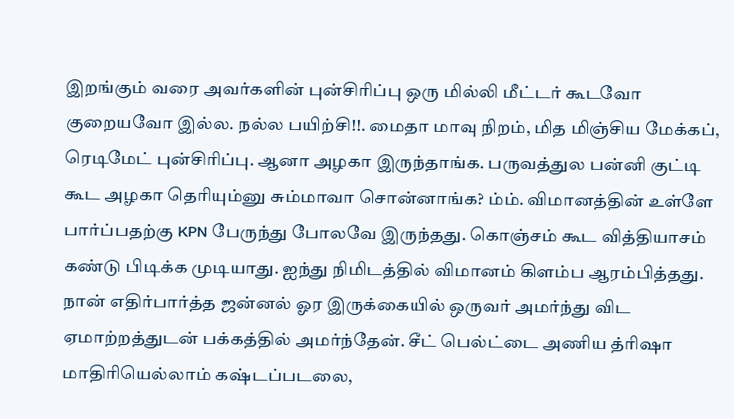இறங்கும் வரை அவர்களின் புன்சிரிப்பு ஒரு மில்லி மீட்டர் கூடவோ குறையவோ இல்ல. நல்ல பயிற்சி!!. மைதா மாவு நிறம், மித மிஞ்சிய மேக்கப், ரெடிமேட் புன்சிரிப்பு. ஆனா அழகா இருந்தாங்க. பருவத்துல பன்னி குட்டி கூட அழகா தெரியும்னு சும்மாவா சொன்னாங்க? ம்ம். விமானத்தின் உள்ளே பார்ப்பதற்கு KPN பேருந்து போலவே இருந்தது. கொஞ்சம் கூட வித்தியாசம் கண்டு பிடிக்க முடியாது. ஐந்து நிமிடத்தில் விமானம் கிளம்ப ஆரம்பித்தது. நான் எதிர்பார்த்த ஜன்னல் ஓர இருக்கையில் ஒருவர் அமர்ந்து விட ஏமாற்றத்துடன் பக்கத்தில் அமர்ந்தேன். சீட் பெல்ட்டை அணிய த்ரிஷா மாதிரியெல்லாம் கஷ்டப்படலை,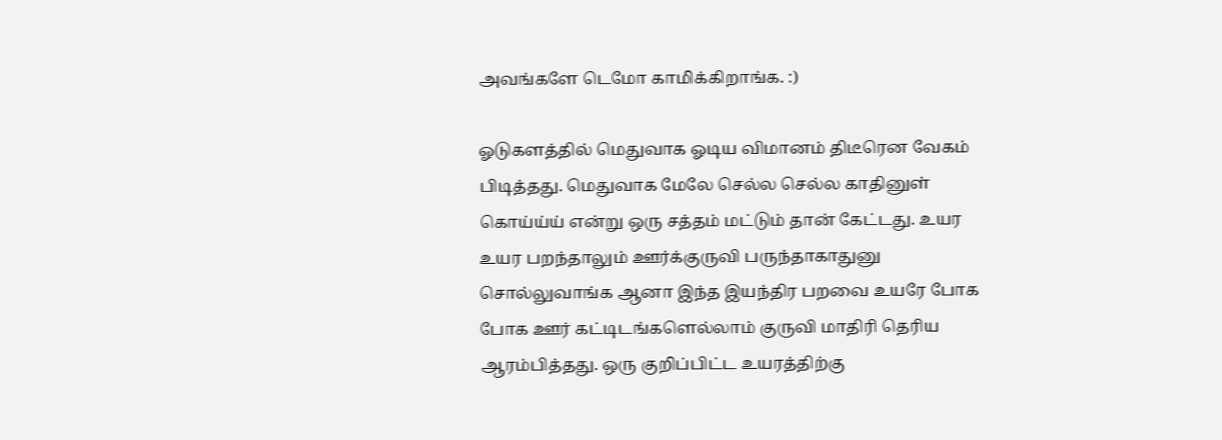அவங்களே டெமோ காமிக்கிறாங்க. :)

ஓடுகளத்தில் மெதுவாக ஓடிய விமானம் திடீரென வேகம் பிடித்தது. மெதுவாக மேலே செல்ல செல்ல காதினுள் கொய்ய்ய் என்று ஒரு சத்தம் மட்டும் தான் கேட்டது. உயர உயர பறந்தாலும் ஊர்க்குருவி பருந்தாகாதுனு சொல்லுவாங்க ஆனா இந்த இயந்திர பறவை உயரே போக போக ஊர் கட்டிடங்களெல்லாம் குருவி மாதிரி தெரிய ஆரம்பித்தது. ஒரு குறிப்பிட்ட உயரத்திற்கு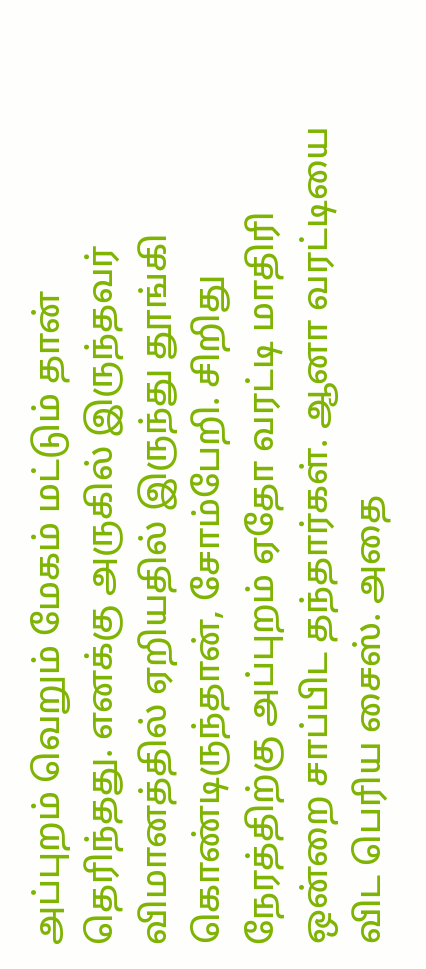அப்புறம் வெறும் மேகம் மட்டும் தான் தெரிந்தது. எனக்கு அருகில் இருந்தவர் விமானத்தில் ஏறியதில் இருந்து தூங்கி கொண்டிருந்தான், சோம்பேறி. சிறிது நேரத்திற்கு அப்புறம் ஏதோ வரட்டி மாதிரி ஒன்றை சாப்பிட தந்தார்கள். ஆனா வரட்டியை விட பெரிய சைஸ். அதை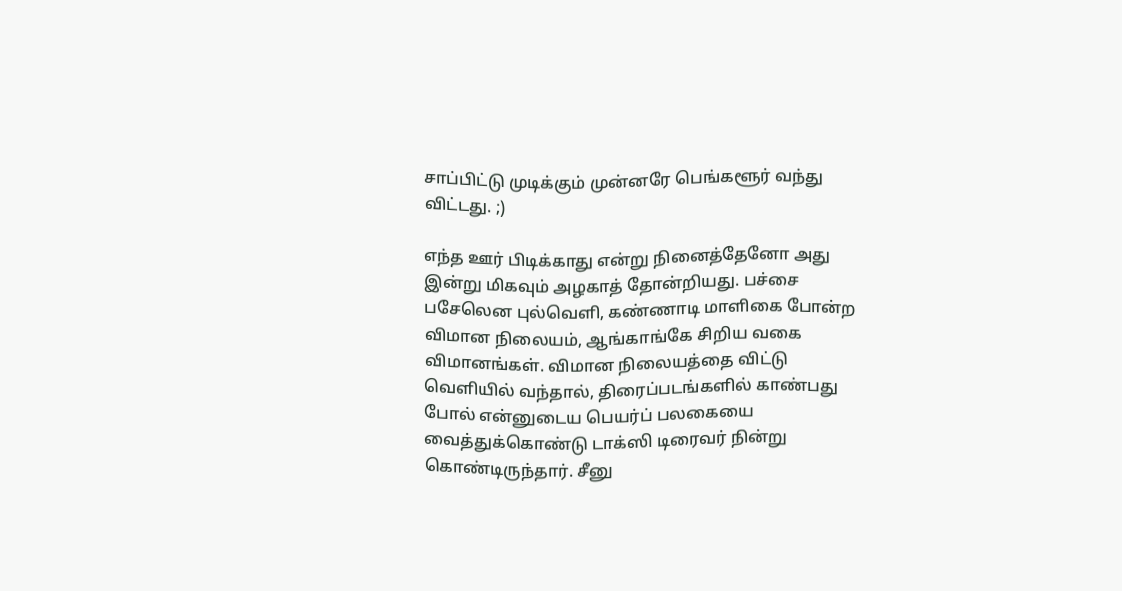சாப்பிட்டு முடிக்கும் முன்னரே பெங்களூர் வந்து விட்டது. ;)

எந்த ஊர் பிடிக்காது என்று நினைத்தேனோ அது இன்று மிகவும் அழகாத் தோன்றியது. பச்சை பசேலென புல்வெளி, கண்ணாடி மாளிகை போன்ற விமான நிலையம், ஆங்காங்கே சிறிய வகை விமானங்கள். விமான நிலையத்தை விட்டு வெளியில் வந்தால், திரைப்படங்களில் காண்பது போல் என்னுடைய பெயர்ப் பலகையை வைத்துக்கொண்டு டாக்ஸி டிரைவர் நின்று கொண்டிருந்தார். சீனு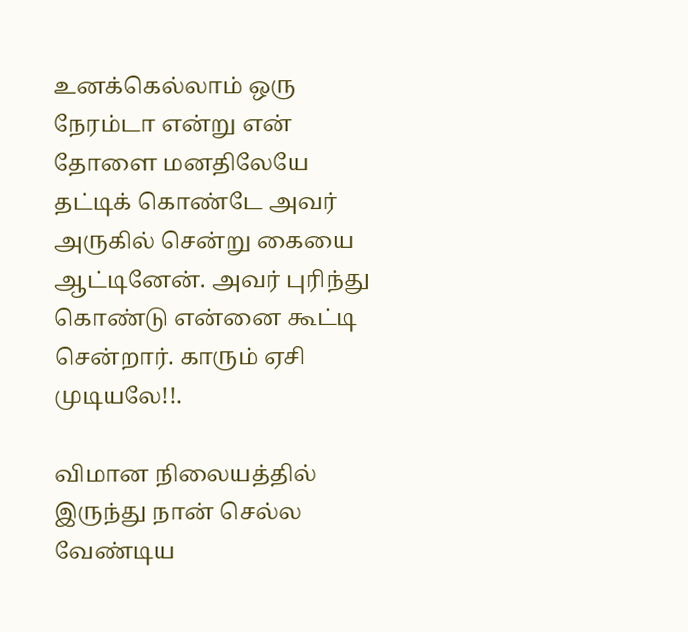உனக்கெல்லாம் ஒரு நேரம்டா என்று என் தோளை மனதிலேயே தட்டிக் கொண்டே அவர் அருகில் சென்று கையை ஆட்டினேன். அவர் புரிந்து கொண்டு என்னை கூட்டி சென்றார். காரும் ஏசி முடியலே!!.

விமான நிலையத்தில் இருந்து நான் செல்ல வேண்டிய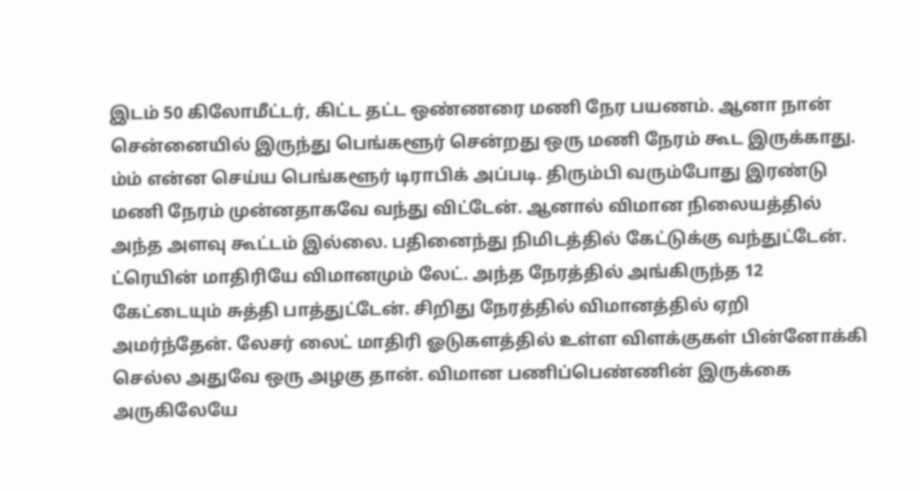இடம் 50 கிலோமீட்டர், கிட்ட தட்ட ஒண்ணரை மணி நேர பயணம். ஆனா நான் சென்னையில் இருந்து பெங்களூர் சென்றது ஒரு மணி நேரம் கூட இருக்காது. ம்ம் என்ன செய்ய பெங்களூர் டிராபிக் அப்படி. திரும்பி வரும்போது இரண்டு மணி நேரம் முன்னதாகவே வந்து விட்டேன். ஆனால் விமான நிலையத்தில் அந்த அளவு கூட்டம் இல்லை. பதினைந்து நிமிடத்தில் கேட்டுக்கு வந்துட்டேன். ட்ரெயின் மாதிரியே விமானமும் லேட். அந்த நேரத்தில் அங்கிருந்த 12 கேட்டையும் சுத்தி பாத்துட்டேன். சிறிது நேரத்தில் விமானத்தில் ஏறி அமர்ந்தேன். லேசர் லைட் மாதிரி ஓடுகளத்தில் உள்ள விளக்குகள் பின்னோக்கி செல்ல அதுவே ஒரு அழகு தான். விமான பணிப்பெண்ணின் இருக்கை அருகிலேயே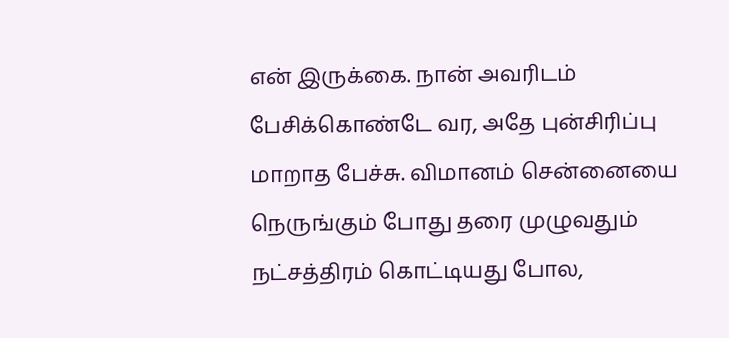என் இருக்கை. நான் அவரிடம் பேசிக்கொண்டே வர, அதே புன்சிரிப்பு மாறாத பேச்சு. விமானம் சென்னையை நெருங்கும் போது தரை முழுவதும் நட்சத்திரம் கொட்டியது போல,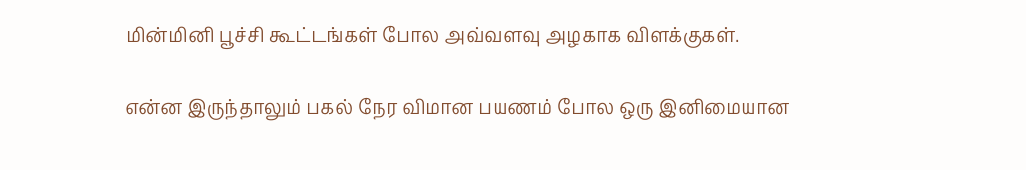மின்மினி பூச்சி கூட்டங்கள் போல அவ்வளவு அழகாக விளக்குகள்.

என்ன இருந்தாலும் பகல் நேர விமான பயணம் போல ஒரு இனிமையான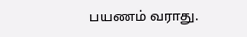பயணம் வராது.